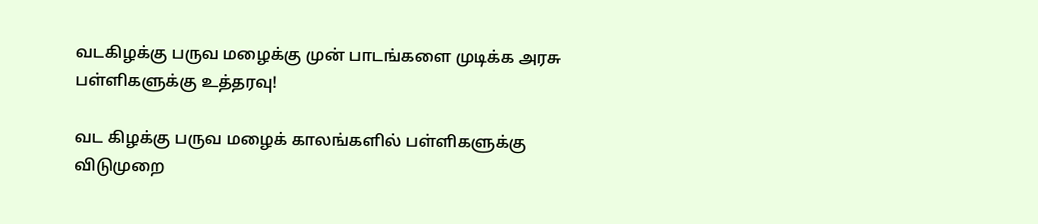வடகிழக்கு பருவ மழைக்கு முன் பாடங்களை முடிக்க அரசு பள்ளிகளுக்கு உத்தரவு!

வட கிழக்கு பருவ மழைக் காலங்களில் பள்ளிகளுக்கு விடுமுறை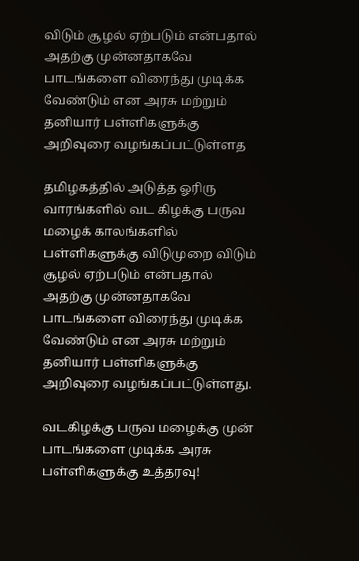விடும் சூழல் ஏற்படும் என்பதால் அதற்கு முன்னதாகவே பாடங்களை விரைந்து முடிக்க வேண்டும் என அரசு மற்றும் தனியார் பள்ளிகளுக்கு அறிவுரை வழங்கப்பட்டுள்ளத

தமிழகத்தில் அடுத்த ஓரிரு வாரங்களில் வட கிழக்கு பருவ மழைக் காலங்களில் பள்ளிகளுக்கு விடுமுறை விடும் சூழல் ஏற்படும் என்பதால் அதற்கு முன்னதாகவே பாடங்களை விரைந்து முடிக்க வேண்டும் என அரசு மற்றும் தனியார் பள்ளிகளுக்கு அறிவுரை வழங்கப்பட்டுள்ளது.

வடகிழக்கு பருவ மழைக்கு முன் பாடங்களை முடிக்க அரசு பள்ளிகளுக்கு உத்தரவு!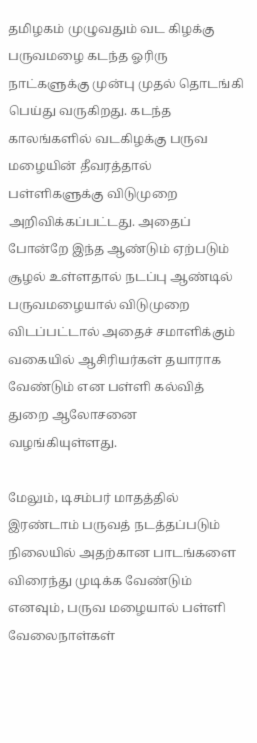தமிழகம் முழுவதும் வட கிழக்கு பருவமழை கடந்த ஓரிரு நாட்களுக்கு முன்பு முதல் தொடங்கி பெய்து வருகிறது. கடந்த காலங்களில் வடகிழக்கு பருவ மழையின் தீவரத்தால் பள்ளிகளுக்கு விடுமுறை அறிவிக்கப்பட்டது. அதைப் போன்றே இந்த ஆண்டும் ஏற்படும் சூழல் உள்ளதால் நடப்பு ஆண்டில் பருவமழையால் விடுமுறை விடப்பட்டால் அதைச் சமாளிக்கும் வகையில் ஆசிரியர்கள் தயாராக வேண்டும் என பள்ளி கல்வித் துறை ஆலோசனை வழங்கியுள்ளது.

மேலும், டிசம்பர் மாதத்தில் இரண்டாம் பருவத் நடத்தப்படும் நிலையில் அதற்கான பாடங்களை விரைந்து முடிக்க வேண்டும் எனவும், பருவ மழையால் பள்ளி வேலைநாள்கள்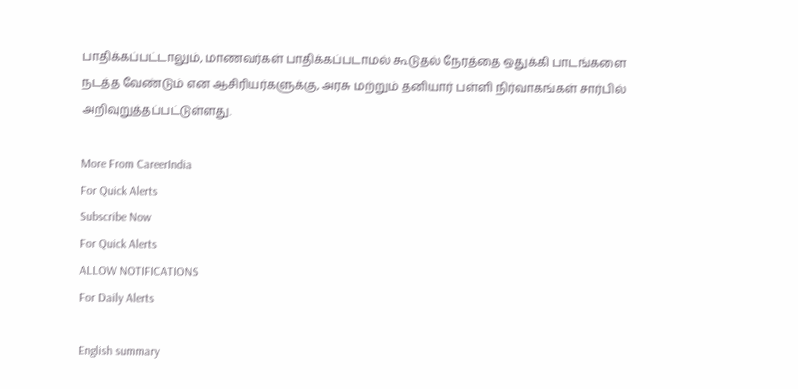பாதிக்கப்பட்டாலும், மாணவர்கள் பாதிக்கப்படாமல் கூடுதல் நேரத்தை ஒதுக்கி பாடங்களை நடத்த வேண்டும் என ஆசிரியர்களுக்கு, அரசு மற்றும் தனியார் பள்ளி நிர்வாகங்கள் சார்பில் அறிவுறுத்தப்பட்டுள்ளது.

More From CareerIndia
For Quick Alerts
Subscribe Now
For Quick Alerts
ALLOW NOTIFICATIONS
For Daily Alerts

English summary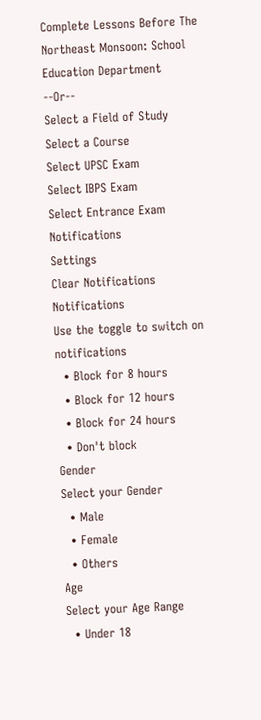Complete Lessons Before The Northeast Monsoon: School Education Department
--Or--
Select a Field of Study
Select a Course
Select UPSC Exam
Select IBPS Exam
Select Entrance Exam
Notifications
Settings
Clear Notifications
Notifications
Use the toggle to switch on notifications
  • Block for 8 hours
  • Block for 12 hours
  • Block for 24 hours
  • Don't block
Gender
Select your Gender
  • Male
  • Female
  • Others
Age
Select your Age Range
  • Under 18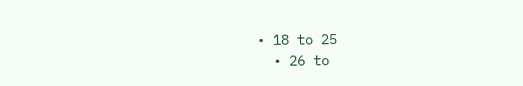• 18 to 25
  • 26 to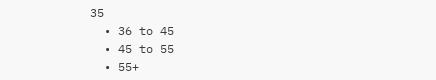35
  • 36 to 45
  • 45 to 55
  • 55+